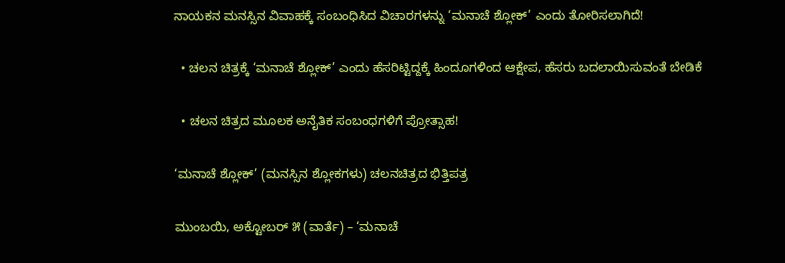ನಾಯಕನ ಮನಸ್ಸಿನ ವಿವಾಹಕ್ಕೆ ಸಂಬಂಧಿಸಿದ ವಿಚಾರಗಳನ್ನು ‘ಮನಾಚೆ ಶ್ಲೋಕ್’ ಎಂದು ತೋರಿಸಲಾಗಿದೆ!

  • ಚಲನ ಚಿತ್ರಕ್ಕೆ ‘ಮನಾಚೆ ಶ್ಲೋಕ್’ ಎಂದು ಹೆಸರಿಟ್ಟಿದ್ದಕ್ಕೆ ಹಿಂದೂಗಳಿಂದ ಆಕ್ಷೇಪ, ಹೆಸರು ಬದಲಾಯಿಸುವಂತೆ ಬೇಡಿಕೆ

  • ಚಲನ ಚಿತ್ರದ ಮೂಲಕ ಅನೈತಿಕ ಸಂಬಂಧಗಳಿಗೆ ಪ್ರೋತ್ಸಾಹ!

‘ಮನಾಚೆ ಶ್ಲೋಕ್’ (ಮನಸ್ಸಿನ ಶ್ಲೋಕಗಳು) ಚಲನಚಿತ್ರದ ಭಿತ್ತಿಪತ್ರ

ಮುಂಬಯಿ, ಅಕ್ಟೋಬರ್ ೫ (ವಾರ್ತೆ) – ‘ಮನಾಚೆ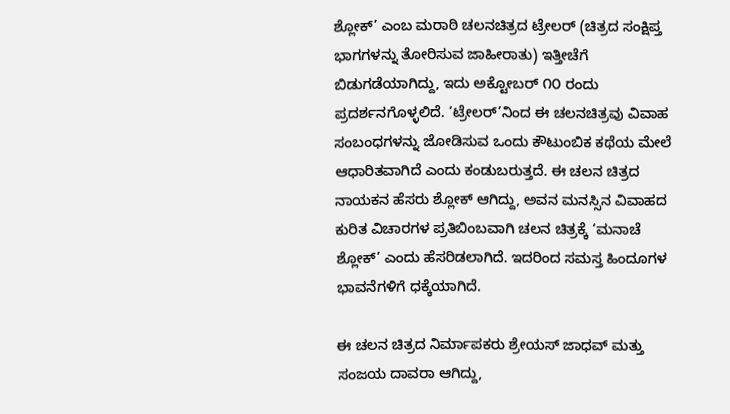ಶ್ಲೋಕ್’ ಎಂಬ ಮರಾಠಿ ಚಲನಚಿತ್ರದ ಟ್ರೇಲರ್ (ಚಿತ್ರದ ಸಂಕ್ಷಿಪ್ತ ಭಾಗಗಳನ್ನು ತೋರಿಸುವ ಜಾಹೀರಾತು) ಇತ್ತೀಚೆಗೆ ಬಿಡುಗಡೆಯಾಗಿದ್ದು, ಇದು ಅಕ್ಟೋಬರ್ ೧೦ ರಂದು ಪ್ರದರ್ಶನಗೊಳ್ಳಲಿದೆ. ‘ಟ್ರೇಲರ್’ನಿಂದ ಈ ಚಲನಚಿತ್ರವು ವಿವಾಹ ಸಂಬಂಧಗಳನ್ನು ಜೋಡಿಸುವ ಒಂದು ಕೌಟುಂಬಿಕ ಕಥೆಯ ಮೇಲೆ ಆಧಾರಿತವಾಗಿದೆ ಎಂದು ಕಂಡುಬರುತ್ತದೆ. ಈ ಚಲನ ಚಿತ್ರದ ನಾಯಕನ ಹೆಸರು ಶ್ಲೋಕ್ ಆಗಿದ್ದು, ಅವನ ಮನಸ್ಸಿನ ವಿವಾಹದ ಕುರಿತ ವಿಚಾರಗಳ ಪ್ರತಿಬಿಂಬವಾಗಿ ಚಲನ ಚಿತ್ರಕ್ಕೆ ‘ಮನಾಚೆ ಶ್ಲೋಕ್’ ಎಂದು ಹೆಸರಿಡಲಾಗಿದೆ. ಇದರಿಂದ ಸಮಸ್ತ ಹಿಂದೂಗಳ ಭಾವನೆಗಳಿಗೆ ಧಕ್ಕೆಯಾಗಿದೆ.

ಈ ಚಲನ ಚಿತ್ರದ ನಿರ್ಮಾಪಕರು ಶ್ರೇಯಸ್ ಜಾಧವ್ ಮತ್ತು ಸಂಜಯ ದಾವರಾ ಆಗಿದ್ದು,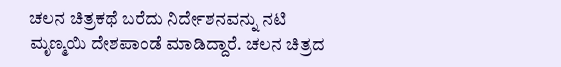ಚಲನ ಚಿತ್ರಕಥೆ ಬರೆದು ನಿರ್ದೇಶನವನ್ನು ನಟಿ ಮೃಣ್ಮಯಿ ದೇಶಪಾಂಡೆ ಮಾಡಿದ್ದಾರೆ. ಚಲನ ಚಿತ್ರದ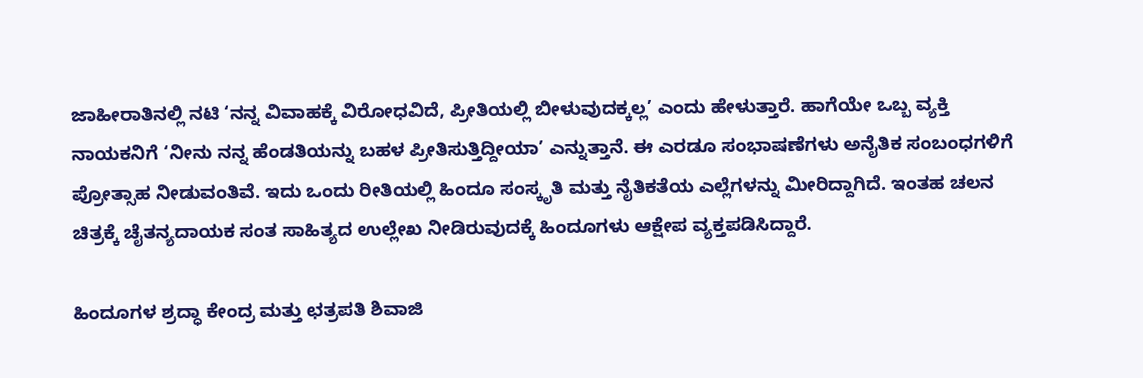ಜಾಹೀರಾತಿನಲ್ಲಿ ನಟಿ ‘ನನ್ನ ವಿವಾಹಕ್ಕೆ ವಿರೋಧವಿದೆ, ಪ್ರೀತಿಯಲ್ಲಿ ಬೀಳುವುದಕ್ಕಲ್ಲ’ ಎಂದು ಹೇಳುತ್ತಾರೆ. ಹಾಗೆಯೇ ಒಬ್ಬ ವ್ಯಕ್ತಿ ನಾಯಕನಿಗೆ ‘ನೀನು ನನ್ನ ಹೆಂಡತಿಯನ್ನು ಬಹಳ ಪ್ರೀತಿಸುತ್ತಿದ್ದೀಯಾ’ ಎನ್ನುತ್ತಾನೆ. ಈ ಎರಡೂ ಸಂಭಾಷಣೆಗಳು ಅನೈತಿಕ ಸಂಬಂಧಗಳಿಗೆ ಪ್ರೋತ್ಸಾಹ ನೀಡುವಂತಿವೆ. ಇದು ಒಂದು ರೀತಿಯಲ್ಲಿ ಹಿಂದೂ ಸಂಸ್ಕೃತಿ ಮತ್ತು ನೈತಿಕತೆಯ ಎಲ್ಲೆಗಳನ್ನು ಮೀರಿದ್ದಾಗಿದೆ. ಇಂತಹ ಚಲನ ಚಿತ್ರಕ್ಕೆ ಚೈತನ್ಯದಾಯಕ ಸಂತ ಸಾಹಿತ್ಯದ ಉಲ್ಲೇಖ ನೀಡಿರುವುದಕ್ಕೆ ಹಿಂದೂಗಳು ಆಕ್ಷೇಪ ವ್ಯಕ್ತಪಡಿಸಿದ್ದಾರೆ.

ಹಿಂದೂಗಳ ಶ್ರದ್ಧಾ ಕೇಂದ್ರ ಮತ್ತು ಛತ್ರಪತಿ ಶಿವಾಜಿ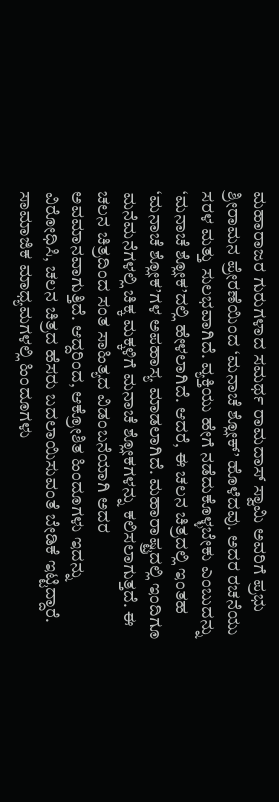ಮಹಾರಾಜರ ಗುರುಗಳಾದ ಸಮರ್ಥ ರಾಮದಾಸ್ ಸ್ವಾಮಿ ಅವರಿಗೆ ಪ್ರಭು ಶ್ರೀರಾಮನ ಪ್ರೇರಣೆಯಿಂದ ‘ಮನಾಚೆ ಶ್ಲೋಕ್’ ಹೊಳೆದವು. ಅದರ ರಚನೆಯು ಸರಳ ಮತ್ತು ಸುಲಭವಾಗಿದೆ. ವ್ಯಕ್ತಿಯು ಹೇಗೆ ನಡೆದುಕೊಳ್ಳಬೇಕು ಎಂಬುದನ್ನು ‘ಮನಾಚೆ ಶ್ಲೋಕ’ದಲ್ಲಿ ಹೇಳಲಾಗಿದೆ. ಆದರೆ, ಈ ಚಲನ ಚಿತ್ರದಲ್ಲಿ ಇಂತಹ ‘ಮನಾಚೆ ಶ್ಲೋಕ’ಗಳ ಅಪಹಾಸ್ಯ ಮಾಡಲಾಗಿದೆ. ಮಹಾರಾಷ್ಟ್ರದಲ್ಲಿ ಇಂದಿಗೂ ಮನೆಮನೆಗಳಲ್ಲಿ ಚಿಕ್ಕ ಮಕ್ಕಳಿಗೆ ಮನಾಚೆ ಶ್ಲೋಕಗಳನ್ನು ಕಲಿಸಲಾಗುತ್ತದೆ. ಈ ಚಲನ ಚಿತ್ರದಿಂದ ಸಂತ ಸಾಹಿತ್ಯದ ವಿಡಂಬನೆಯಾಗಿ ಅದರ ಅವಮಾನವಾಗುತ್ತಿದೆ. ಆದ್ದರಿಂದ, ಆಕ್ರೋಶಿತ ಹಿಂದೂಗಳು ಇದನ್ನು ವಿರೋಧಿಸಿ, ಚಲನ ಚಿತ್ರದ ಹೆಸರು ಬದಲಾಯಿಸುವಂತೆ ಬೇಡಿಕೆ ಇಟ್ಟಿದ್ದಾರೆ. ಸಾಮಾಜಿಕ ಮಾಧ್ಯಮಗಳಲ್ಲಿ ಹಿಂದೂಗಳು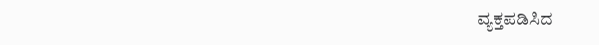ವ್ಯಕ್ತಪಡಿಸಿದ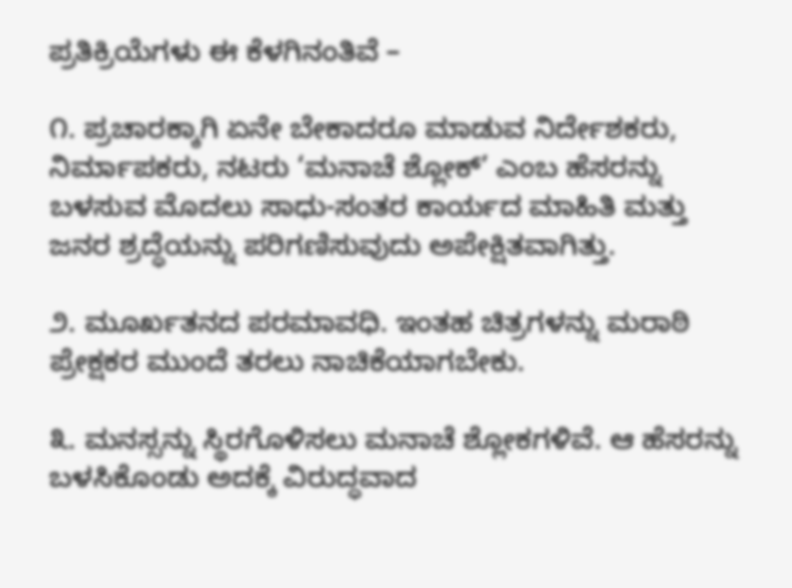ಪ್ರತಿಕ್ರಿಯೆಗಳು ಈ ಕೆಳಗಿನಂತಿವೆ –

೧. ಪ್ರಚಾರಕ್ಕಾಗಿ ಏನೇ ಬೇಕಾದರೂ ಮಾಡುವ ನಿರ್ದೇಶಕರು, ನಿರ್ಮಾಪಕರು, ನಟರು ‘ಮನಾಚೆ ಶ್ಲೋಕ್’ ಎಂಬ ಹೆಸರನ್ನು ಬಳಸುವ ಮೊದಲು ಸಾಧು-ಸಂತರ ಕಾರ್ಯದ ಮಾಹಿತಿ ಮತ್ತು ಜನರ ಶ್ರದ್ಧೆಯನ್ನು ಪರಿಗಣಿಸುವುದು ಅಪೇಕ್ಷಿತವಾಗಿತ್ತು.

೨. ಮೂರ್ಖತನದ ಪರಮಾವಧಿ. ಇಂತಹ ಚಿತ್ರಗಳನ್ನು ಮರಾಠಿ ಪ್ರೇಕ್ಷಕರ ಮುಂದೆ ತರಲು ನಾಚಿಕೆಯಾಗಬೇಕು.

೩. ಮನಸ್ಸನ್ನು ಸ್ಥಿರಗೊಳಿಸಲು ಮನಾಚೆ ಶ್ಲೋಕಗಳಿವೆ. ಆ ಹೆಸರನ್ನು ಬಳಸಿಕೊಂಡು ಅದಕ್ಕೆ ವಿರುದ್ಧವಾದ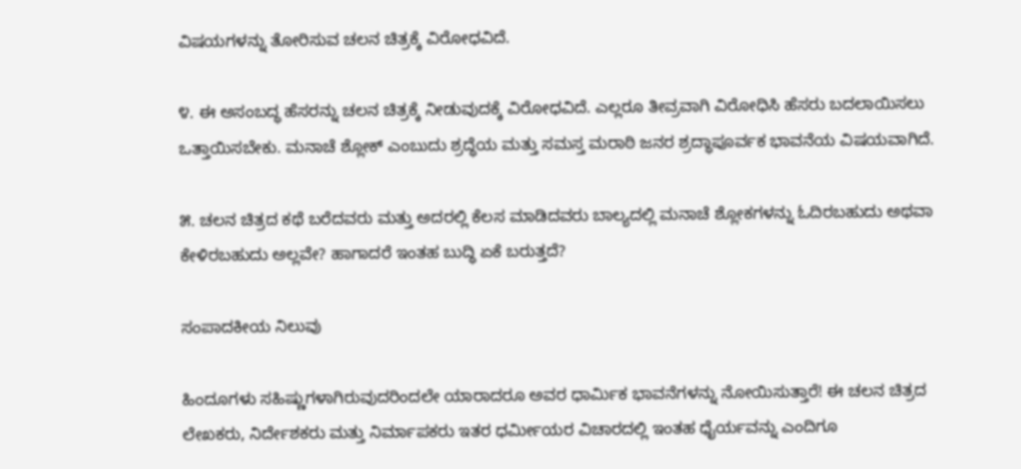ವಿಷಯಗಳನ್ನು ತೋರಿಸುವ ಚಲನ ಚಿತ್ರಕ್ಕೆ ವಿರೋಧವಿದೆ.

೪. ಈ ಅಸಂಬದ್ಧ ಹೆಸರನ್ನು ಚಲನ ಚಿತ್ರಕ್ಕೆ ನೀಡುವುದಕ್ಕೆ ವಿರೋಧವಿದೆ. ಎಲ್ಲರೂ ತೀವ್ರವಾಗಿ ವಿರೋಧಿಸಿ ಹೆಸರು ಬದಲಾಯಿಸಲು ಒತ್ತಾಯಿಸಬೇಕು. ಮನಾಚೆ ಶ್ಲೋಕ್ ಎಂಬುದು ಶ್ರದ್ಧೆಯ ಮತ್ತು ಸಮಸ್ತ ಮರಾಠಿ ಜನರ ಶ್ರದ್ಧಾಪೂರ್ವಕ ಭಾವನೆಯ ವಿಷಯವಾಗಿದೆ.

೫. ಚಲನ ಚಿತ್ರದ ಕಥೆ ಬರೆದವರು ಮತ್ತು ಅದರಲ್ಲಿ ಕೆಲಸ ಮಾಡಿದವರು ಬಾಲ್ಯದಲ್ಲಿ ಮನಾಚೆ ಶ್ಲೋಕಗಳನ್ನು ಓದಿರಬಹುದು ಅಥವಾ ಕೇಳಿರಬಹುದು ಅಲ್ಲವೇ? ಹಾಗಾದರೆ ಇಂತಹ ಬುದ್ಧಿ ಏಕೆ ಬರುತ್ತದೆ?

ಸಂಪಾದಕೀಯ ನಿಲುವು

ಹಿಂದೂಗಳು ಸಹಿಷ್ಣುಗಳಾಗಿರುವುದರಿಂದಲೇ ಯಾರಾದರೂ ಅವರ ಧಾರ್ಮಿಕ ಭಾವನೆಗಳನ್ನು ನೋಯಿಸುತ್ತಾರೆ! ಈ ಚಲನ ಚಿತ್ರದ ಲೇಖಕರು, ನಿರ್ದೇಶಕರು ಮತ್ತು ನಿರ್ಮಾಪಕರು ಇತರ ಧರ್ಮೀಯರ ವಿಚಾರದಲ್ಲಿ ಇಂತಹ ಧೈರ್ಯವನ್ನು ಎಂದಿಗೂ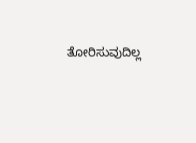ತೋರಿಸುವುದಿಲ್ಲ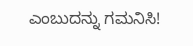ಎಂಬುದನ್ನು ಗಮನಿಸಿ!